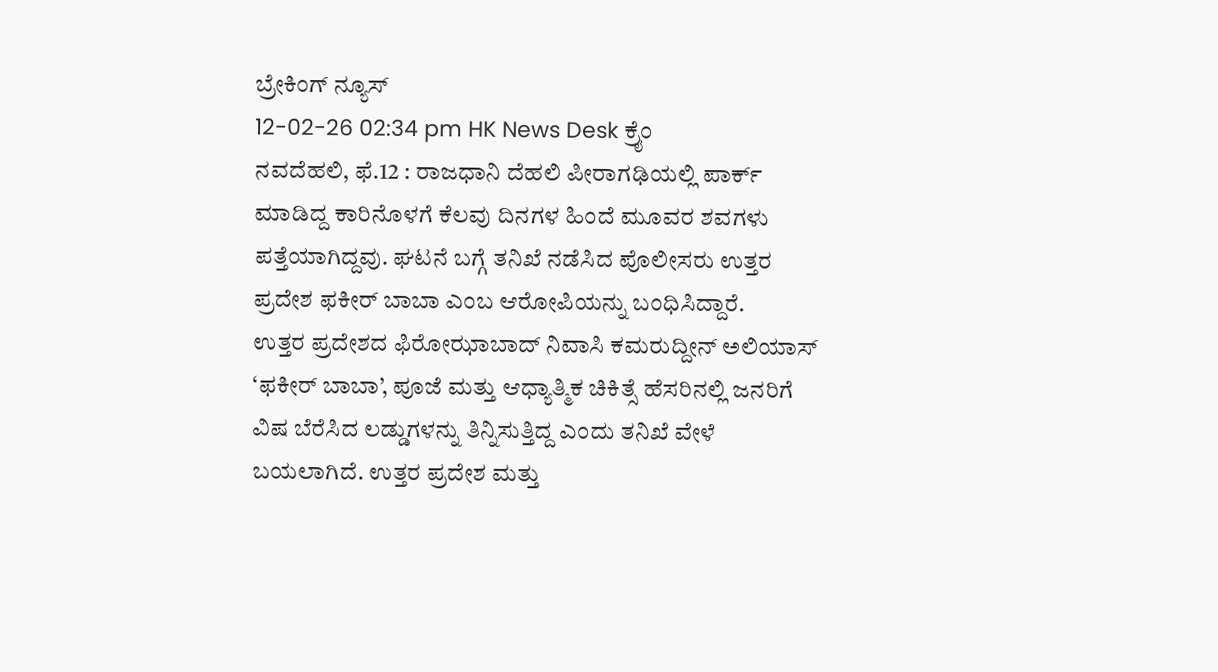ಬ್ರೇಕಿಂಗ್ ನ್ಯೂಸ್
12-02-26 02:34 pm HK News Desk ಕ್ರೈಂ
ನವದೆಹಲಿ, ಫೆ.12 : ರಾಜಧಾನಿ ದೆಹಲಿ ಪೀರಾಗಢಿಯಲ್ಲಿ ಪಾರ್ಕ್ ಮಾಡಿದ್ದ ಕಾರಿನೊಳಗೆ ಕೆಲವು ದಿನಗಳ ಹಿಂದೆ ಮೂವರ ಶವಗಳು ಪತ್ತೆಯಾಗಿದ್ದವು. ಘಟನೆ ಬಗ್ಗೆ ತನಿಖೆ ನಡೆಸಿದ ಪೊಲೀಸರು ಉತ್ತರ ಪ್ರದೇಶ ಫಕೀರ್ ಬಾಬಾ ಎಂಬ ಆರೋಪಿಯನ್ನು ಬಂಧಿಸಿದ್ದಾರೆ.
ಉತ್ತರ ಪ್ರದೇಶದ ಫಿರೋಝಾಬಾದ್ ನಿವಾಸಿ ಕಮರುದ್ದೀನ್ ಅಲಿಯಾಸ್ ‘ಫಕೀರ್ ಬಾಬಾ’, ಪೂಜೆ ಮತ್ತು ಆಧ್ಯಾತ್ಮಿಕ ಚಿಕಿತ್ಸೆ ಹೆಸರಿನಲ್ಲಿ ಜನರಿಗೆ ವಿಷ ಬೆರೆಸಿದ ಲಡ್ಡುಗಳನ್ನು ತಿನ್ನಿಸುತ್ತಿದ್ದ ಎಂದು ತನಿಖೆ ವೇಳೆ ಬಯಲಾಗಿದೆ. ಉತ್ತರ ಪ್ರದೇಶ ಮತ್ತು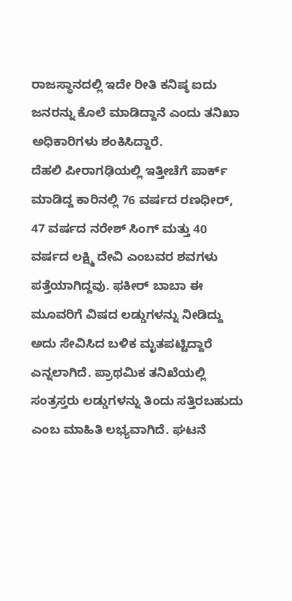ರಾಜಸ್ಥಾನದಲ್ಲಿ ಇದೇ ರೀತಿ ಕನಿಷ್ಠ ಐದು ಜನರನ್ನು ಕೊಲೆ ಮಾಡಿದ್ದಾನೆ ಎಂದು ತನಿಖಾ ಅಧಿಕಾರಿಗಳು ಶಂಕಿಸಿದ್ದಾರೆ.
ದೆಹಲಿ ಪೀರಾಗಢಿಯಲ್ಲಿ ಇತ್ತೀಚೆಗೆ ಪಾರ್ಕ್ ಮಾಡಿದ್ದ ಕಾರಿನಲ್ಲಿ 76 ವರ್ಷದ ರಣಧೀರ್, 47 ವರ್ಷದ ನರೇಶ್ ಸಿಂಗ್ ಮತ್ತು 40 ವರ್ಷದ ಲಕ್ಷ್ಮಿ ದೇವಿ ಎಂಬವರ ಶವಗಳು ಪತ್ತೆಯಾಗಿದ್ದವು. ಫಕೀರ್ ಬಾಬಾ ಈ ಮೂವರಿಗೆ ವಿಷದ ಲಡ್ಡುಗಳನ್ನು ನೀಡಿದ್ದು ಅದು ಸೇವಿಸಿದ ಬಳಿಕ ಮೃತಪಟ್ಟಿದ್ದಾರೆ ಎನ್ನಲಾಗಿದೆ. ಪ್ರಾಥಮಿಕ ತನಿಖೆಯಲ್ಲಿ ಸಂತ್ರಸ್ತರು ಲಡ್ಡುಗಳನ್ನು ತಿಂದು ಸತ್ತಿರಬಹುದು ಎಂಬ ಮಾಹಿತಿ ಲಭ್ಯವಾಗಿದೆ. ಘಟನೆ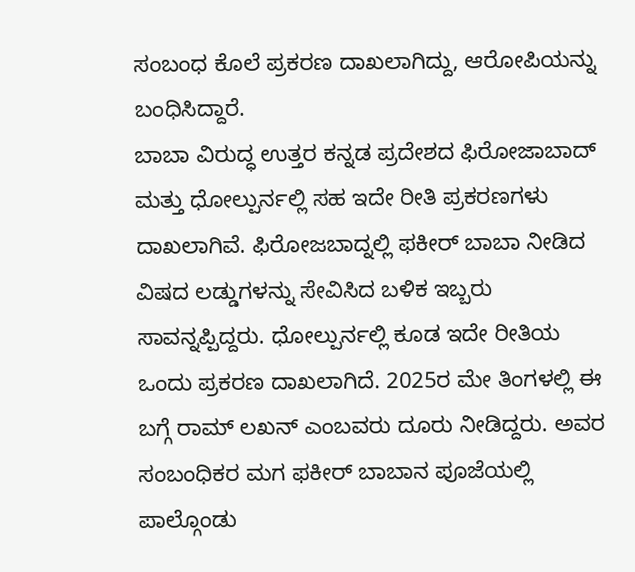ಸಂಬಂಧ ಕೊಲೆ ಪ್ರಕರಣ ದಾಖಲಾಗಿದ್ದು, ಆರೋಪಿಯನ್ನು ಬಂಧಿಸಿದ್ದಾರೆ.
ಬಾಬಾ ವಿರುದ್ಧ ಉತ್ತರ ಕನ್ನಡ ಪ್ರದೇಶದ ಫಿರೋಜಾಬಾದ್ ಮತ್ತು ಧೋಲ್ಪುರ್ನಲ್ಲಿ ಸಹ ಇದೇ ರೀತಿ ಪ್ರಕರಣಗಳು ದಾಖಲಾಗಿವೆ. ಫಿರೋಜಬಾದ್ನಲ್ಲಿ ಫಕೀರ್ ಬಾಬಾ ನೀಡಿದ ವಿಷದ ಲಡ್ಡುಗಳನ್ನು ಸೇವಿಸಿದ ಬಳಿಕ ಇಬ್ಬರು ಸಾವನ್ನಪ್ಪಿದ್ದರು. ಧೋಲ್ಪುರ್ನಲ್ಲಿ ಕೂಡ ಇದೇ ರೀತಿಯ ಒಂದು ಪ್ರಕರಣ ದಾಖಲಾಗಿದೆ. 2025ರ ಮೇ ತಿಂಗಳಲ್ಲಿ ಈ ಬಗ್ಗೆ ರಾಮ್ ಲಖನ್ ಎಂಬವರು ದೂರು ನೀಡಿದ್ದರು. ಅವರ ಸಂಬಂಧಿಕರ ಮಗ ಫಕೀರ್ ಬಾಬಾನ ಪೂಜೆಯಲ್ಲಿ ಪಾಲ್ಗೊಂಡು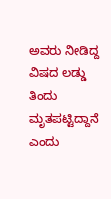ಅವರು ನೀಡಿದ್ದ ವಿಷದ ಲಡ್ಡು ತಿಂದು ಮೃತಪಟ್ಟಿದ್ದಾನೆ ಎಂದು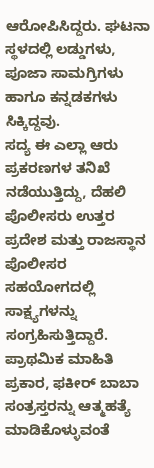ಆರೋಪಿಸಿದ್ದರು. ಘಟನಾ ಸ್ಥಳದಲ್ಲಿ ಲಡ್ಡುಗಳು, ಪೂಜಾ ಸಾಮಗ್ರಿಗಳು ಹಾಗೂ ಕನ್ನಡಕಗಳು ಸಿಕ್ಕಿದ್ದವು.
ಸದ್ಯ ಈ ಎಲ್ಲಾ ಆರು ಪ್ರಕರಣಗಳ ತನಿಖೆ ನಡೆಯುತ್ತಿದ್ದು, ದೆಹಲಿ ಪೊಲೀಸರು ಉತ್ತರ ಪ್ರದೇಶ ಮತ್ತು ರಾಜಸ್ಥಾನ ಪೊಲೀಸರ ಸಹಯೋಗದಲ್ಲಿ ಸಾಕ್ಷ್ಯಗಳನ್ನು ಸಂಗ್ರಹಿಸುತ್ತಿದ್ದಾರೆ. ಪ್ರಾಥಮಿಕ ಮಾಹಿತಿ ಪ್ರಕಾರ, ಫಕೀರ್ ಬಾಬಾ ಸಂತ್ರಸ್ತರನ್ನು ಆತ್ಮಹತ್ಯೆ ಮಾಡಿಕೊಳ್ಳುವಂತೆ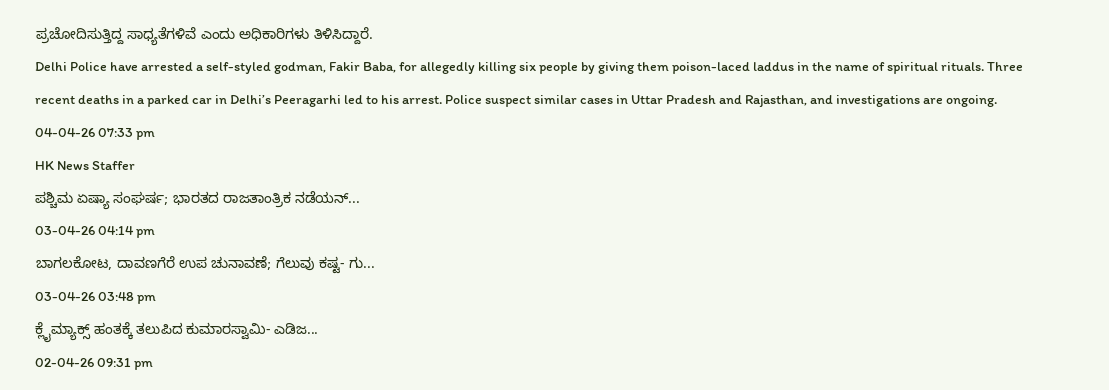ಪ್ರಚೋದಿಸುತ್ತಿದ್ದ ಸಾಧ್ಯತೆಗಳಿವೆ ಎಂದು ಅಧಿಕಾರಿಗಳು ತಿಳಿಸಿದ್ದಾರೆ.
Delhi Police have arrested a self-styled godman, Fakir Baba, for allegedly killing six people by giving them poison-laced laddus in the name of spiritual rituals. Three recent deaths in a parked car in Delhi’s Peeragarhi led to his arrest. Police suspect similar cases in Uttar Pradesh and Rajasthan, and investigations are ongoing.
04-04-26 07:33 pm
HK News Staffer
ಪಶ್ಚಿಮ ಏಷ್ಯಾ ಸಂಘರ್ಷ; ಭಾರತದ ರಾಜತಾಂತ್ರಿಕ ನಡೆಯನ್...
03-04-26 04:14 pm
ಬಾಗಲಕೋಟ, ದಾವಣಗೆರೆ ಉಪ ಚುನಾವಣೆ; ಗೆಲುವು ಕಷ್ಟ- ಗು...
03-04-26 03:48 pm
ಕ್ಲೈಮ್ಯಾಕ್ಸ್ ಹಂತಕ್ಕೆ ತಲುಪಿದ ಕುಮಾರಸ್ವಾಮಿ- ಎಡಿಜ...
02-04-26 09:31 pm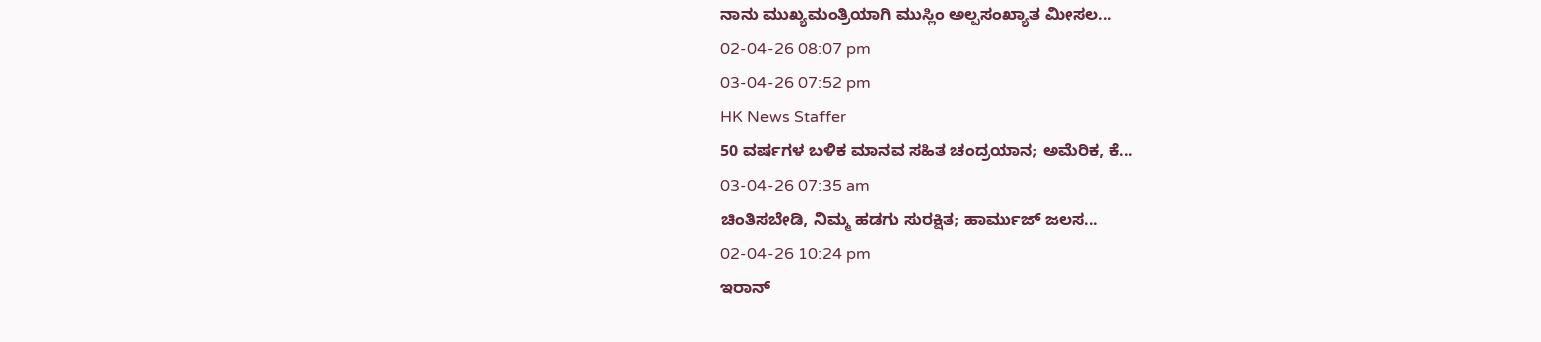ನಾನು ಮುಖ್ಯಮಂತ್ರಿಯಾಗಿ ಮುಸ್ಲಿಂ ಅಲ್ಪಸಂಖ್ಯಾತ ಮೀಸಲ...
02-04-26 08:07 pm
03-04-26 07:52 pm
HK News Staffer
50 ವರ್ಷಗಳ ಬಳಿಕ ಮಾನವ ಸಹಿತ ಚಂದ್ರಯಾನ; ಅಮೆರಿಕ, ಕೆ...
03-04-26 07:35 am
ಚಿಂತಿಸಬೇಡಿ, ನಿಮ್ಮ ಹಡಗು ಸುರಕ್ಷಿತ; ಹಾರ್ಮುಜ್ ಜಲಸ...
02-04-26 10:24 pm
ಇರಾನ್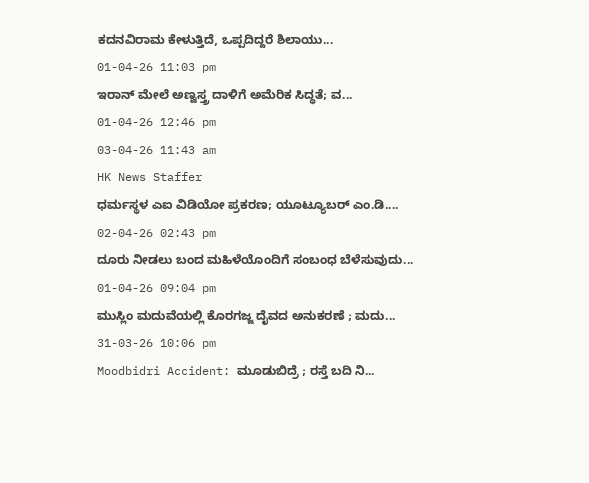ಕದನವಿರಾಮ ಕೇಳುತ್ತಿದೆ, ಒಪ್ಪದಿದ್ದರೆ ಶಿಲಾಯು...
01-04-26 11:03 pm
ಇರಾನ್ ಮೇಲೆ ಅಣ್ವಸ್ತ್ರ ದಾಳಿಗೆ ಅಮೆರಿಕ ಸಿದ್ಧತೆ; ವ...
01-04-26 12:46 pm
03-04-26 11:43 am
HK News Staffer
ಧರ್ಮಸ್ಥಳ ಎಐ ವಿಡಿಯೋ ಪ್ರಕರಣ; ಯೂಟ್ಯೂಬರ್ ಎಂ.ಡಿ....
02-04-26 02:43 pm
ದೂರು ನೀಡಲು ಬಂದ ಮಹಿಳೆಯೊಂದಿಗೆ ಸಂಬಂಧ ಬೆಳೆಸುವುದು...
01-04-26 09:04 pm
ಮುಸ್ಲಿಂ ಮದುವೆಯಲ್ಲಿ ಕೊರಗಜ್ಜ ದೈವದ ಅನುಕರಣೆ ; ಮದು...
31-03-26 10:06 pm
Moodbidri Accident: ಮೂಡುಬಿದ್ರೆ ; ರಸ್ತೆ ಬದಿ ನಿ...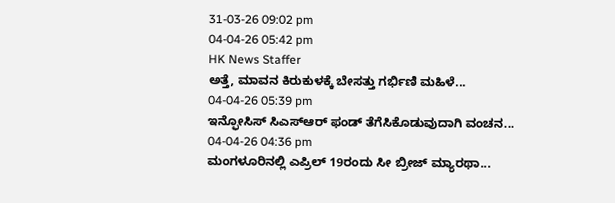31-03-26 09:02 pm
04-04-26 05:42 pm
HK News Staffer
ಅತ್ತೆ, ಮಾವನ ಕಿರುಕುಳಕ್ಕೆ ಬೇಸತ್ತು ಗರ್ಭಿಣಿ ಮಹಿಳೆ...
04-04-26 05:39 pm
ಇನ್ಫೋಸಿಸ್ ಸಿಎಸ್ಆರ್ ಫಂಡ್ ತೆಗೆಸಿಕೊಡುವುದಾಗಿ ವಂಚನ...
04-04-26 04:36 pm
ಮಂಗಳೂರಿನಲ್ಲಿ ಎಪ್ರಿಲ್ 19ರಂದು ಸೀ ಬ್ರೀಜ್ ಮ್ಯಾರಥಾ...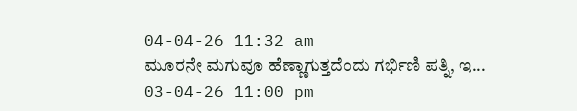04-04-26 11:32 am
ಮೂರನೇ ಮಗುವೂ ಹೆಣ್ಣಾಗುತ್ತದೆಂದು ಗರ್ಭಿಣಿ ಪತ್ನಿ, ಇ...
03-04-26 11:00 pm